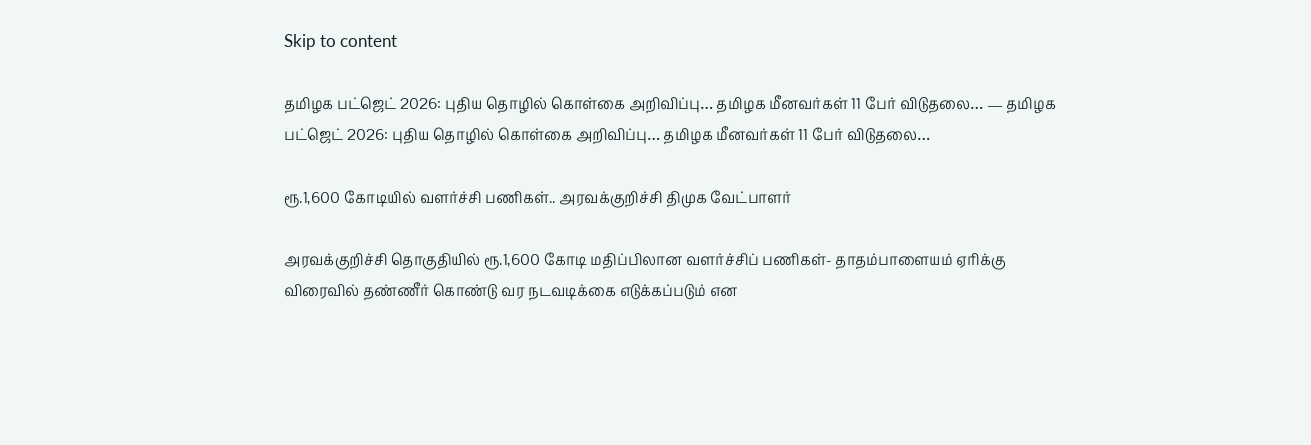Skip to content

தமிழக பட்ஜெட் 2026: புதிய தொழில் கொள்கை அறிவிப்பு… தமிழக மீனவர்கள் 11 பேர் விடுதலை… — தமிழக பட்ஜெட் 2026: புதிய தொழில் கொள்கை அறிவிப்பு… தமிழக மீனவர்கள் 11 பேர் விடுதலை…

ரூ.1,600 கோடியில் வளர்ச்சி பணிகள்.. அரவக்குறிச்சி திமுக வேட்பாளர்

அரவக்குறிச்சி தொகுதியில் ரூ.1,600 கோடி மதிப்பிலான வளர்ச்சிப் பணிகள்- தாதம்பாளையம் ஏரிக்கு விரைவில் தண்ணீர் கொண்டு வர நடவடிக்கை எடுக்கப்படும் என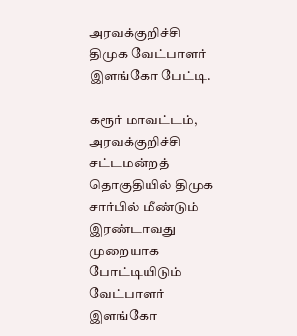அரவக்குறிச்சி திமுக வேட்பாளர் இளங்கோ பேட்டி.

கரூர் மாவட்டம், அரவக்குறிச்சி சட்டமன்றத் தொகுதியில் திமுக சார்பில் மீண்டும் இரண்டாவது முறையாக போட்டியிடும் வேட்பாளர் இளங்கோ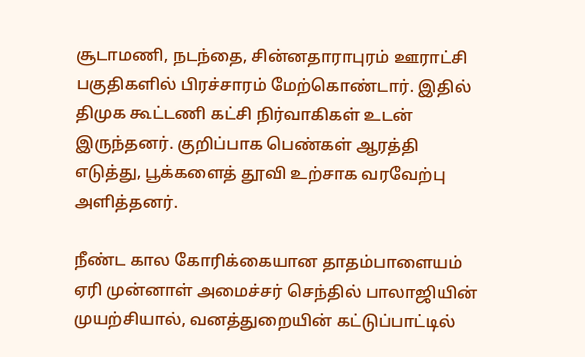சூடாமணி, நடந்தை, சின்னதாராபுரம் ஊராட்சி பகுதிகளில் பிரச்சாரம் மேற்கொண்டார். இதில் திமுக கூட்டணி கட்சி நிர்வாகிகள் உடன் இருந்தனர். குறிப்பாக பெண்கள் ஆரத்தி எடுத்து, பூக்களைத் தூவி உற்சாக வரவேற்பு அளித்தனர்.

நீண்ட கால கோரிக்கையான தாதம்பாளையம் ஏரி முன்னாள் அமைச்சர் செந்தில் பாலாஜியின் முயற்சியால், வனத்துறையின் கட்டுப்பாட்டில்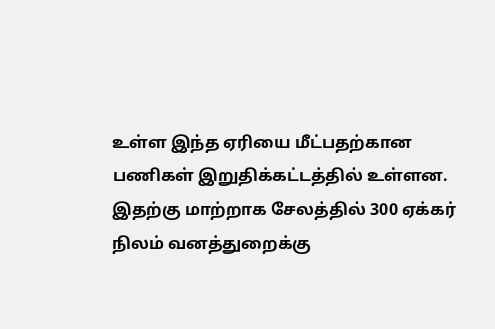உள்ள இந்த ஏரியை மீட்பதற்கான பணிகள் இறுதிக்கட்டத்தில் உள்ளன. இதற்கு மாற்றாக சேலத்தில் 300 ஏக்கர் நிலம் வனத்துறைக்கு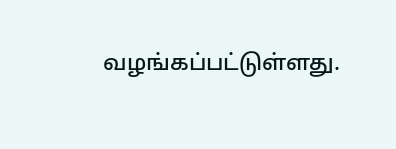வழங்கப்பட்டுள்ளது.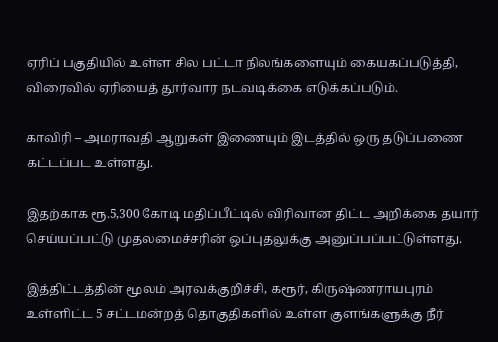ஏரிப் பகுதியில் உள்ள சில பட்டா நிலங்களையும் கையகப்படுத்தி, விரைவில் ஏரியைத் தூர்வார நடவடிக்கை எடுக்கப்படும்.

காவிரி – அமராவதி ஆறுகள் இணையும் இடத்தில் ஒரு தடுப்பணை கட்டப்பட உள்ளது.

இதற்காக ரூ.5,300 கோடி மதிப்பீட்டில் விரிவான திட்ட அறிக்கை தயார் செய்யப்பட்டு முதலமைச்சரின் ஒப்புதலுக்கு அனுப்பப்பட்டுள்ளது.

இத்திட்டத்தின் மூலம் அரவக்குறிச்சி, கரூர், கிருஷ்ணராயபுரம் உள்ளிட்ட 5 சட்டமன்றத் தொகுதிகளில் உள்ள குளங்களுக்கு நீர்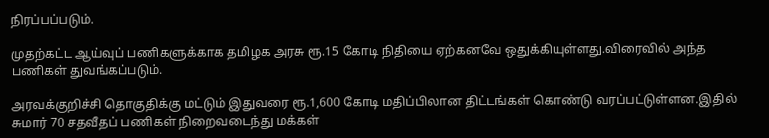நிரப்பப்படும்.

முதற்கட்ட ஆய்வுப் பணிகளுக்காக தமிழக அரசு ரூ.15 கோடி நிதியை ஏற்கனவே ஒதுக்கியுள்ளது.விரைவில் அந்த பணிகள் துவங்கப்படும்.

அரவக்குறிச்சி தொகுதிக்கு மட்டும் இதுவரை ரூ.1,600 கோடி மதிப்பிலான திட்டங்கள் கொண்டு வரப்பட்டுள்ளன.இதில் சுமார் 70 சதவீதப் பணிகள் நிறைவடைந்து மக்கள்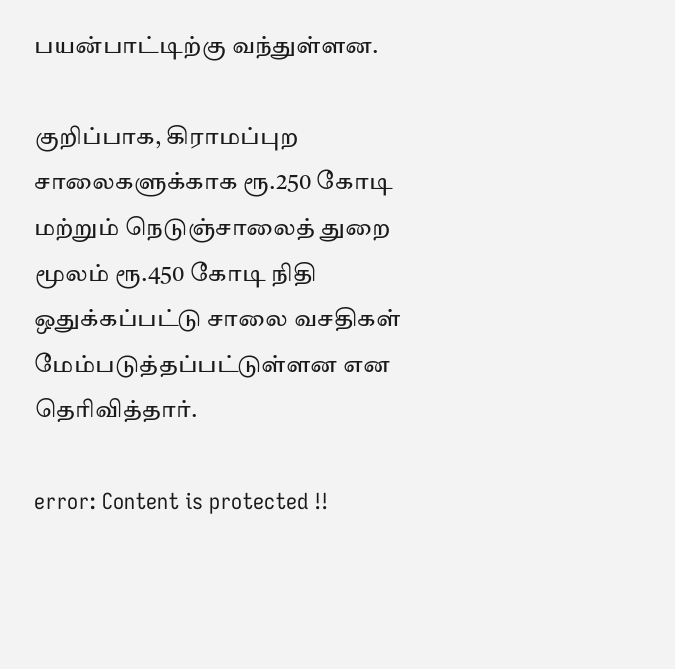பயன்பாட்டிற்கு வந்துள்ளன.

குறிப்பாக, கிராமப்புற சாலைகளுக்காக ரூ.250 கோடி மற்றும் நெடுஞ்சாலைத் துறை மூலம் ரூ.450 கோடி நிதி ஒதுக்கப்பட்டு சாலை வசதிகள் மேம்படுத்தப்பட்டுள்ளன என தெரிவித்தார்.

error: Content is protected !!